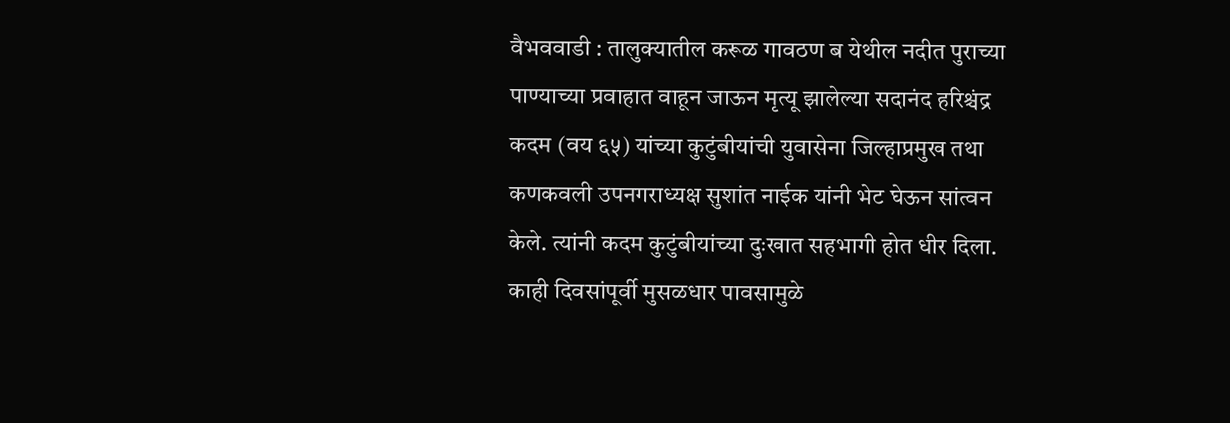वैभववाडी : तालुक्यातील करूळ गावठण ब येथील नदीत पुराच्या पाण्याच्या प्रवाहात वाहून जाऊन मृत्यू झालेल्या सदानंद हरिश्चंद्र कदम (वय ६५) यांच्या कुटुंबीयांची युवासेना जिल्हाप्रमुख तथा कणकवली उपनगराध्यक्ष सुशांत नाईक यांनी भेट घेऊन सांत्वन केले. त्यांनी कदम कुटुंबीयांच्या दुःखात सहभागी होत धीर दिला.
काही दिवसांपूर्वी मुसळधार पावसामुळे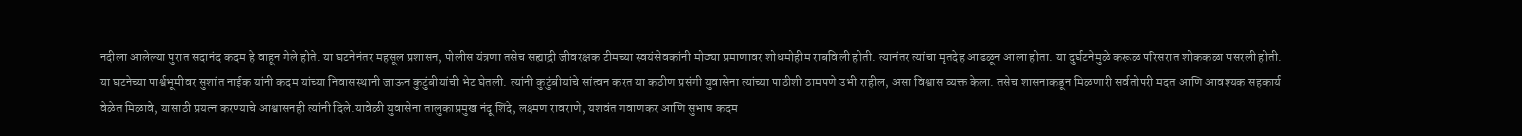नदीला आलेल्या पुरात सदानंद कदम हे वाहून गेले होते. या घटनेनंतर महसूल प्रशासन, पोलीस यंत्रणा तसेच सह्याद्री जीवरक्षक टीमच्या स्वयंसेवकांनी मोठ्या प्रमाणावर शोधमोहीम राबविली होती. त्यानंतर त्यांचा मृतदेह आढळून आला होता. या दुर्घटनेमुळे करूळ परिसरात शोककळा पसरली होती.
या घटनेच्या पार्श्वभूमीवर सुशांत नाईक यांनी कदम यांच्या निवासस्थानी जाऊन कुटुंबीयांची भेट घेतली. त्यांनी कुटुंबीयांचे सांत्वन करत या कठीण प्रसंगी युवासेना त्यांच्या पाठीशी ठामपणे उभी राहील, असा विश्वास व्यक्त केला. तसेच शासनाकडून मिळणारी सर्वतोपरी मदत आणि आवश्यक सहकार्य वेळेत मिळावे, यासाठी प्रयत्न करण्याचे आश्वासनही त्यांनी दिले.यावेळी युवासेना तालुकाप्रमुख नंदू शिंदे, लक्ष्मण रावराणे, यशवंत गवाणकर आणि सुभाष कदम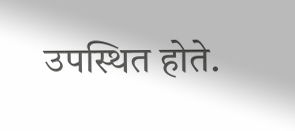उपस्थित होते.